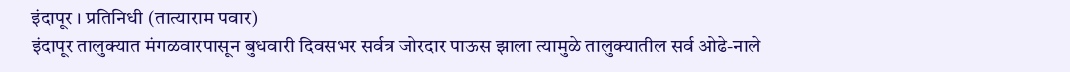इंदापूर । प्रतिनिधी (तात्याराम पवार)
इंदापूर तालुक्यात मंगळवारपासून बुधवारी दिवसभर सर्वत्र जोरदार पाऊस झाला त्यामुळे तालुक्यातील सर्व ओढे-नाले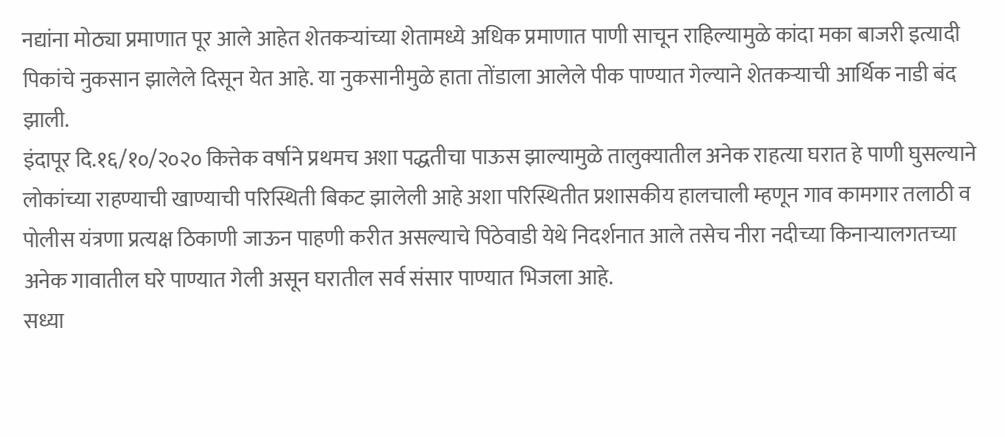नद्यांना मोठ्या प्रमाणात पूर आले आहेत शेतकऱ्यांच्या शेतामध्ये अधिक प्रमाणात पाणी साचून राहिल्यामुळे कांदा मका बाजरी इत्यादी पिकांचे नुकसान झालेले दिसून येत आहे. या नुकसानीमुळे हाता तोंडाला आलेले पीक पाण्यात गेल्याने शेतकऱ्याची आर्थिक नाडी बंद झाली.
इंदापूर दि.१६/१०/२०२० कित्तेक वर्षाने प्रथमच अशा पद्धतीचा पाऊस झाल्यामुळे तालुक्यातील अनेक राहत्या घरात हे पाणी घुसल्याने लोकांच्या राहण्याची खाण्याची परिस्थिती बिकट झालेली आहे अशा परिस्थितीत प्रशासकीय हालचाली म्हणून गाव कामगार तलाठी व पोलीस यंत्रणा प्रत्यक्ष ठिकाणी जाऊन पाहणी करीत असल्याचे पिठेवाडी येथे निदर्शनात आले तसेच नीरा नदीच्या किनाऱ्यालगतच्या अनेक गावातील घरे पाण्यात गेली असून घरातील सर्व संसार पाण्यात भिजला आहे.
सध्या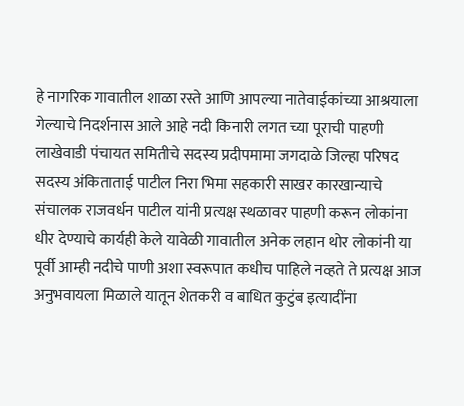हे नागरिक गावातील शाळा रस्ते आणि आपल्या नातेवाईकांच्या आश्रयाला गेल्याचे निदर्शनास आले आहे नदी किनारी लगत च्या पूराची पाहणी लाखेवाडी पंचायत समितीचे सदस्य प्रदीपमामा जगदाळे जिल्हा परिषद सदस्य अंकिताताई पाटील निरा भिमा सहकारी साखर कारखान्याचे संचालक राजवर्धन पाटील यांनी प्रत्यक्ष स्थळावर पाहणी करून लोकांना धीर देण्याचे कार्यही केले यावेळी गावातील अनेक लहान थोर लोकांनी या पूर्वी आम्ही नदीचे पाणी अशा स्वरूपात कधीच पाहिले नव्हते ते प्रत्यक्ष आज अनुभवायला मिळाले यातून शेतकरी व बाधित कुटुंब इत्यादींना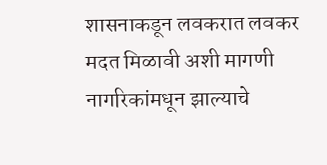शासनाकडून लवकरात लवकर मदत मिळावी अशी मागणी नागरिकांमधून झाल्याचे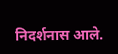निदर्शनास आले.